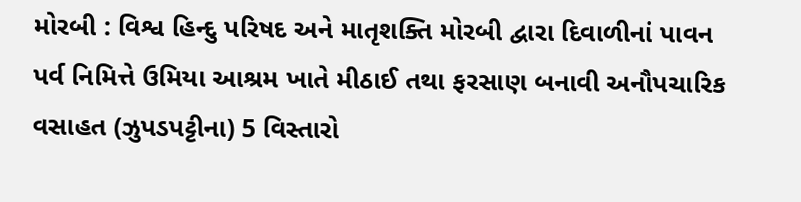મોરબી : વિશ્વ હિન્દુ પરિષદ અને માતૃશક્તિ મોરબી દ્વારા દિવાળીનાં પાવન પર્વ નિમિત્તે ઉમિયા આશ્રમ ખાતે મીઠાઈ તથા ફરસાણ બનાવી અનૌપચારિક વસાહત (ઝુપડપટ્ટીના) 5 વિસ્તારો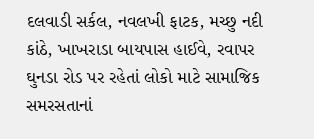દલવાડી સર્કલ, નવલખી ફાટક, મચ્છુ નદી કાંઠે, ખાખરાડા બાયપાસ હાઈવે, રવાપર ઘુનડા રોડ પર રહેતાં લોકો માટે સામાજિક સમરસતાનાં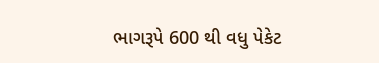ભાગરૂપે 600 થી વધુ પેકેટ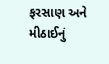ફરસાણ અને મીઠાઈનું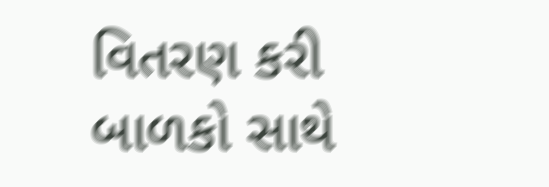વિતરણ કરી બાળકો સાથે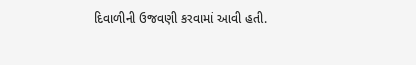દિવાળીની ઉજવણી કરવામાં આવી હતી.